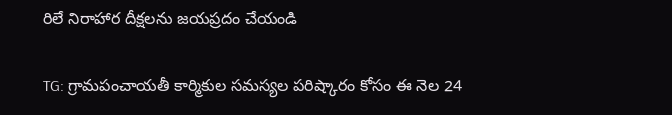రిలే నిరాహార దీక్షలను జయప్రదం చేయండి

TG: గ్రామపంచాయతీ కార్మికుల సమస్యల పరిష్కారం కోసం ఈ నెల 24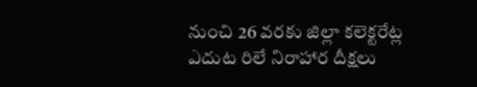నుంచి 26 వరకు జిల్లా కలెక్టరేట్ల ఎదుట రిలే నిరాహార దీక్షలు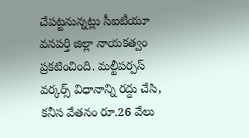చేపట్టనున్నట్లు సీఐటీయూ వనపర్తి జిల్లా నాయకత్వం ప్రకటించింది. మల్టీపర్పస్ వర్కర్స్ విధానాన్ని రద్దు చేసి, కనీస వేతనం రూ.26 వేలు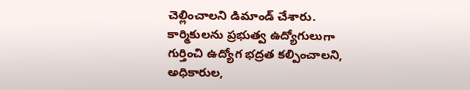చెల్లించాలని డిమాండ్ చేశారు. కార్మికులను ప్రభుత్వ ఉద్యోగులుగా గుర్తించి ఉద్యోగ భద్రత కల్పించాలని, అధికారుల,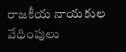రాజకీయ నాయకుల వేధింపులు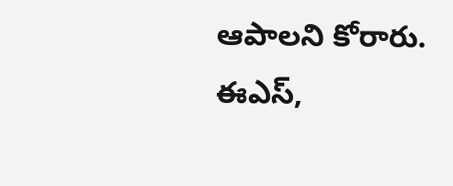ఆపాలని కోరారు. ఈఎస్,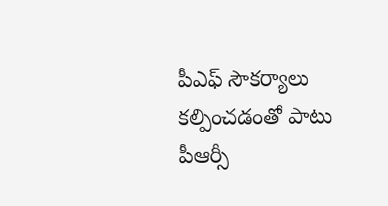పీఎఫ్ సౌకర్యాలు కల్పించడంతో పాటు పీఆర్సీ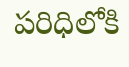పరిధిలోకి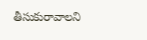తీసుకురావాలని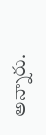అన్నారు.